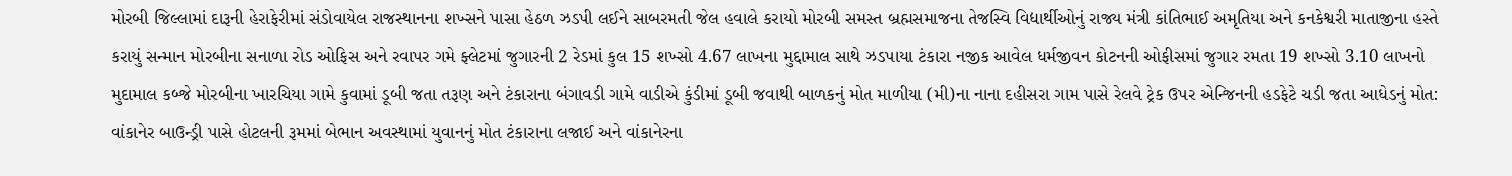મોરબી જિલ્લામાં દારૂની હેરાફેરીમાં સંડોવાયેલ રાજસ્થાનના શખ્સને પાસા હેઠળ ઝડપી લઈને સાબરમતી જેલ હવાલે કરાયો મોરબી સમસ્ત બ્રહ્મસમાજના તેજસ્વિ વિદ્યાર્થીઓનું રાજ્ય મંત્રી કાંતિભાઈ અમૃતિયા અને કનકેશ્વરી માતાજીના હસ્તે કરાયું સન્માન મોરબીના સનાળા રોડ ઓફિસ અને રવાપર ગમે ફ્લેટમાં જુગારની 2 રેડમાં કુલ 15 શખ્સો 4.67 લાખના મુદ્દામાલ સાથે ઝડપાયા ટંકારા નજીક આવેલ ધર્મજીવન કોટનની ઓફીસમાં જુગાર રમતા 19 શખ્સો 3.10 લાખનો મુદામાલ કબ્જે મોરબીના ખારચિયા ગામે કુવામાં ડૂબી જતા તરૂણ અને ટંકારાના બંગાવડી ગામે વાડીએ કુંડીમાં ડૂબી જવાથી બાળકનું મોત માળીયા (મી)ના નાના દહીસરા ગામ પાસે રેલવે ટ્રેક ઉપર એન્જિનની હડફેટે ચડી જતા આધેડનું મોત: વાંકાનેર બાઉન્ડ્રી પાસે હોટલની રૂમમાં બેભાન અવસ્થામાં યુવાનનું મોત ટંકારાના લજાઈ અને વાંકાનેરના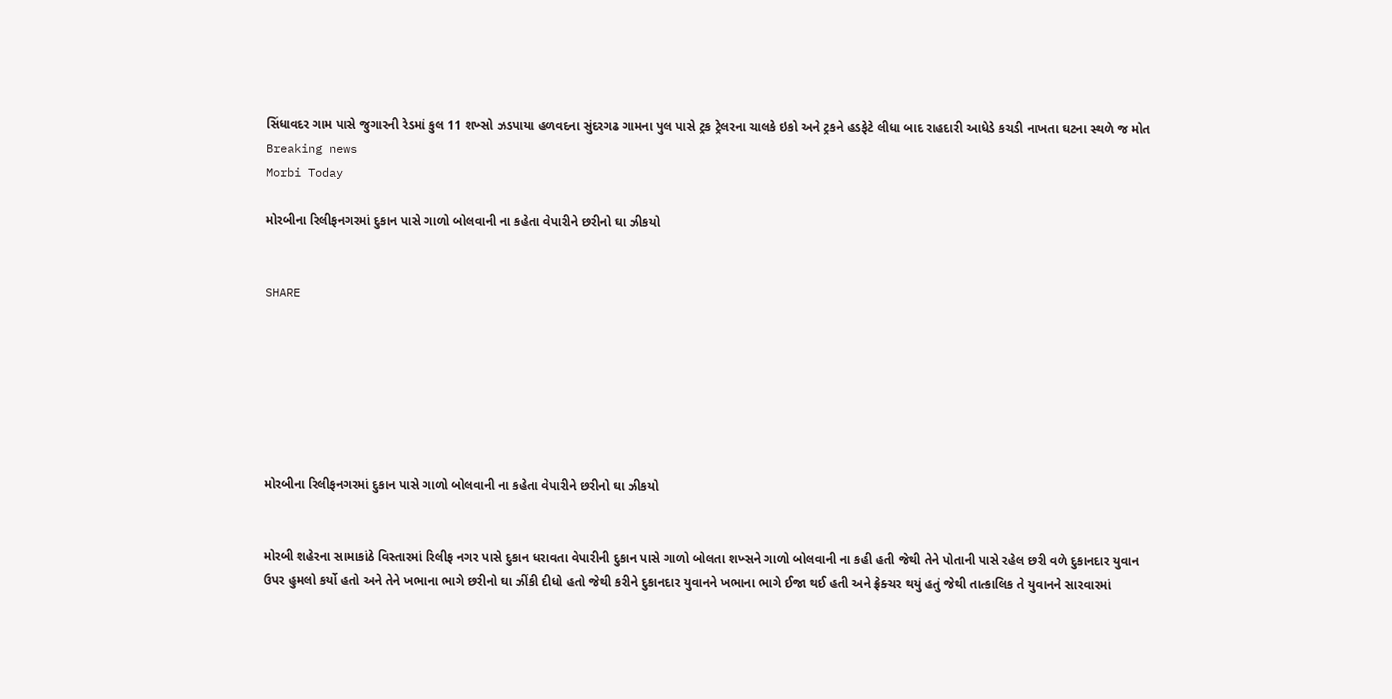સિંધાવદર ગામ પાસે જુગારની રેડમાં કુલ 11 શખ્સો ઝડપાયા હળવદના સુંદરગઢ ગામના પુલ પાસે ટ્રક ટ્રેલરના ચાલકે ઇકો અને ટ્રકને હડફેટે લીધા બાદ રાહદારી આધેડે કચડી નાખતા ઘટના સ્થળે જ મોત
Breaking news
Morbi Today

મોરબીના રિલીફનગરમાં દુકાન પાસે ગાળો બોલવાની ના કહેતા વેપારીને છરીનો ઘા ઝીકયો


SHARE







મોરબીના રિલીફનગરમાં દુકાન પાસે ગાળો બોલવાની ના કહેતા વેપારીને છરીનો ઘા ઝીકયો


મોરબી શહેરના સામાકાંઠે વિસ્તારમાં રિલીફ નગર પાસે દુકાન ધરાવતા વેપારીની દુકાન પાસે ગાળો બોલતા શખ્સને ગાળો બોલવાની ના કહી હતી જેથી તેને પોતાની પાસે રહેલ છરી વળે દુકાનદાર યુવાન ઉપર હુમલો કર્યો હતો અને તેને ખભાના ભાગે છરીનો ઘા ઝીંકી દીધો હતો જેથી કરીને દુકાનદાર યુવાનને ખભાના ભાગે ઈજા થઈ હતી અને ફ્રેક્ચર થયું હતું જેથી તાત્કાલિક તે યુવાનને સારવારમાં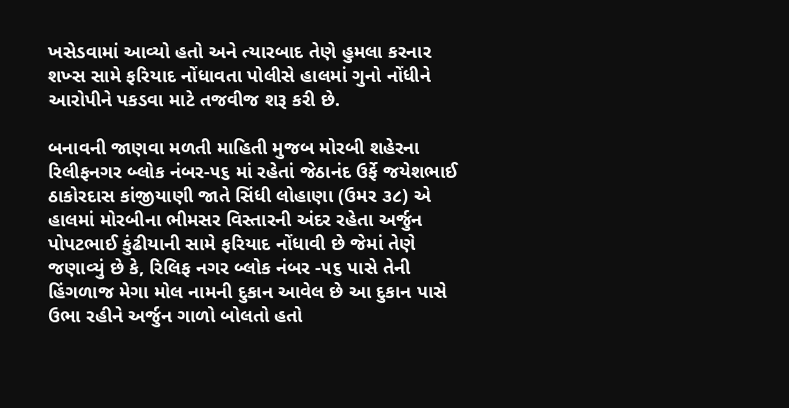ખસેડવામાં આવ્યો હતો અને ત્યારબાદ તેણે હુમલા કરનાર શખ્સ સામે ફરિયાદ નોંધાવતા પોલીસે હાલમાં ગુનો નોંધીને આરોપીને પકડવા માટે તજવીજ શરૂ કરી છે.

બનાવની જાણવા મળતી માહિતી મુજબ મોરબી શહેરના રિલીફનગર બ્લોક નંબર-૫૬ માં રહેતાં જેઠાનંદ ઉર્ફે જયેશભાઈ ઠાકોરદાસ કાંજીયાણી જાતે સિંધી લોહાણા (ઉમર ૩૮) એ હાલમાં મોરબીના ભીમસર વિસ્તારની અંદર રહેતા અર્જુન પોપટભાઈ કુંઢીયાની સામે ફરિયાદ નોંધાવી છે જેમાં તેણે જણાવ્યું છે કે, રિલિફ નગર બ્લોક નંબર -૫૬ પાસે તેની હિંગળાજ મેગા મોલ નામની દુકાન આવેલ છે આ દુકાન પાસે ઉભા રહીને અર્જુન ગાળો બોલતો હતો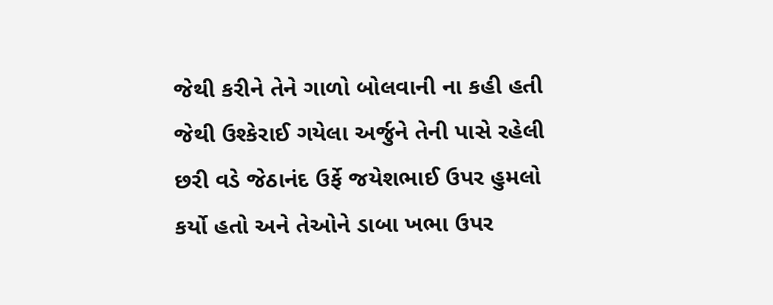જેથી કરીને તેને ગાળો બોલવાની ના કહી હતી જેથી ઉશ્કેરાઈ ગયેલા અર્જુને તેની પાસે રહેલી છરી વડે જેઠાનંદ ઉર્ફે જયેશભાઈ ઉપર હુમલો કર્યો હતો અને તેઓને ડાબા ખભા ઉપર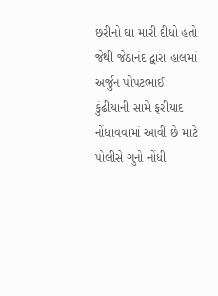છરીનો ઘા મારી દીધો હતો જેથી જેઠાનંદ દ્વારા હાલમાં અર્જુન પોપટભાઈ કુંઢીયાની સામે ફરીયાદ નોંધાવવામાં આવી છે માટે પોલીસે ગુનો નોંધી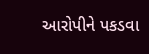આરોપીને પકડવા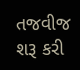તજવીજ શરૂ કરી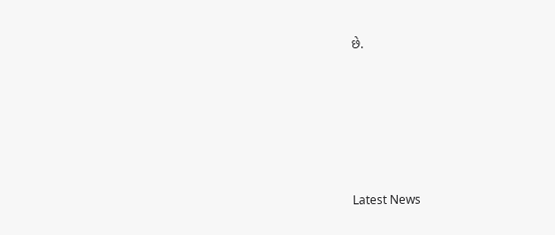છે.






Latest News